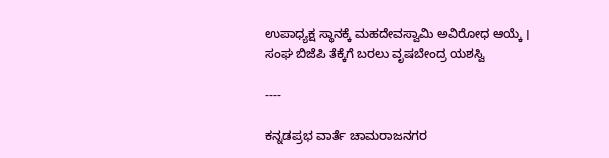ಉಪಾಧ್ಯಕ್ಷ ಸ್ಥಾನಕ್ಕೆ ಮಹದೇವಸ್ವಾಮಿ ಅವಿರೋಧ ಆಯ್ಕೆ । ಸಂಘ ಬಿಜೆಪಿ ತೆಕ್ಕೆಗೆ ಬರಲು ವೃಷಬೇಂದ್ರ ಯಶಸ್ವಿ

----

ಕನ್ನಡಪ್ರಭ ವಾರ್ತೆ ಚಾಮರಾಜನಗರ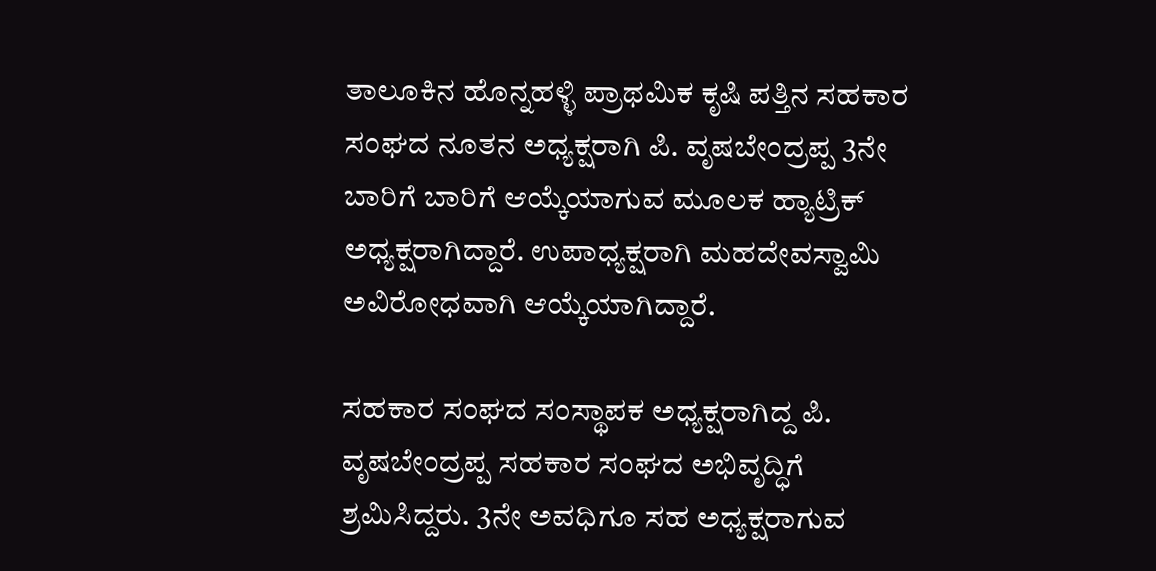ತಾಲೂಕಿನ ಹೊನ್ನಹಳ್ಳಿ ಪ್ರಾಥಮಿಕ ಕೃಷಿ ಪತ್ತಿನ ಸಹಕಾರ ಸಂಘದ ನೂತನ ಅಧ್ಯಕ್ಷರಾಗಿ ಪಿ. ವೃಷಬೇಂದ್ರಪ್ಪ 3ನೇ ಬಾರಿಗೆ ಬಾರಿಗೆ ಆಯ್ಕೆಯಾಗುವ ಮೂಲಕ ಹ್ಯಾಟ್ರಿಕ್ ಅಧ್ಯಕ್ಷರಾಗಿದ್ದಾರೆ. ಉಪಾಧ್ಯಕ್ಷರಾಗಿ ಮಹದೇವಸ್ವಾಮಿ ಅವಿರೋಧವಾಗಿ ಆಯ್ಕೆಯಾಗಿದ್ದಾರೆ.

ಸಹಕಾರ ಸಂಘದ ಸಂಸ್ಥಾಪಕ ಅಧ್ಯಕ್ಷರಾಗಿದ್ದ ಪಿ. ವೃಷಬೇಂದ್ರಪ್ಪ ಸಹಕಾರ ಸಂಘದ ಅಭಿವೃದ್ಧಿಗೆ ಶ್ರಮಿಸಿದ್ದರು. 3ನೇ ಅವಧಿಗೂ ಸಹ ಅಧ್ಯಕ್ಷರಾಗುವ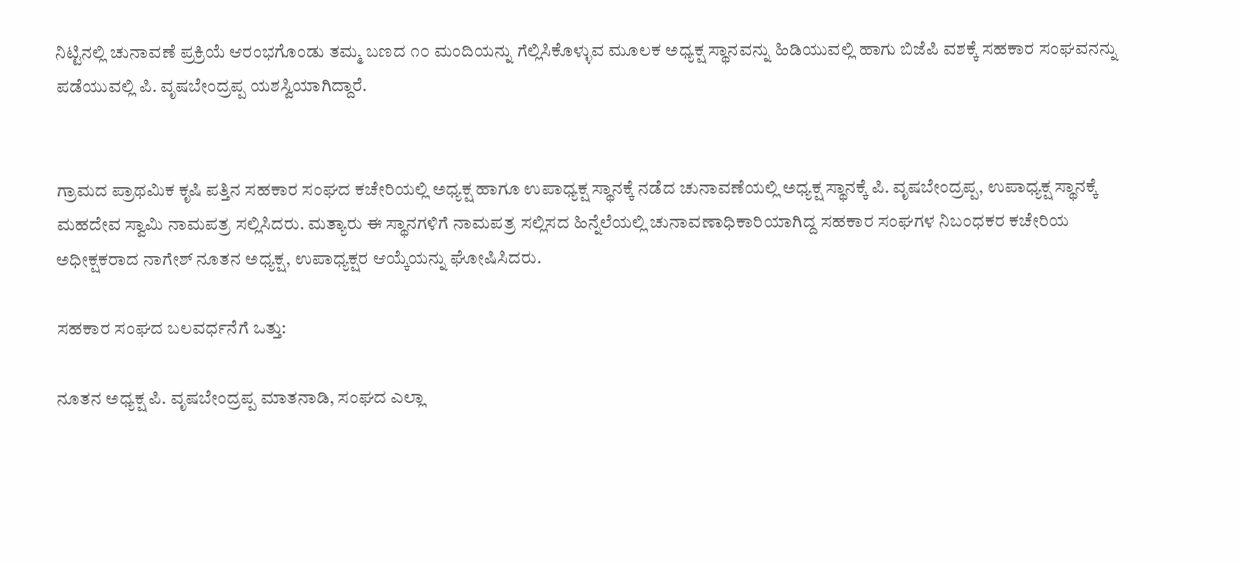ನಿಟ್ಟಿನಲ್ಲಿ ಚುನಾವಣೆ ಪ್ರಕ್ರಿಯೆ ಆರಂಭಗೊಂಡು ತಮ್ಮ ಬಣದ ೧೦ ಮಂದಿಯನ್ನು ಗೆಲ್ಲಿಸಿಕೊಳ್ಳುವ ಮೂಲಕ ಅಧ್ಯಕ್ಷ ಸ್ಥಾನವನ್ನು ಹಿಡಿಯುವಲ್ಲಿ ಹಾಗು ಬಿಜೆಪಿ ವಶಕ್ಕೆ ಸಹಕಾರ ಸಂಘವನನ್ನು ಪಡೆಯುವಲ್ಲಿ ಪಿ. ವೃಷಬೇಂದ್ರಪ್ಪ ಯಶಸ್ವಿಯಾಗಿದ್ದಾರೆ.


ಗ್ರಾಮದ ಪ್ರಾಥಮಿಕ ಕೃಷಿ ಪತ್ತಿನ ಸಹಕಾರ ಸಂಘದ ಕಚೇರಿಯಲ್ಲಿ ಅಧ್ಯಕ್ಷ ಹಾಗೂ ಉಪಾಧ್ಯಕ್ಷ ಸ್ಥಾನಕ್ಕೆ ನಡೆದ ಚುನಾವಣೆಯಲ್ಲಿ ಅಧ್ಯಕ್ಷ ಸ್ಥಾನಕ್ಕೆ ಪಿ. ವೃಷಬೇಂದ್ರಪ್ಪ, ಉಪಾಧ್ಯಕ್ಷ ಸ್ಥಾನಕ್ಕೆ ಮಹದೇವ ಸ್ವಾಮಿ ನಾಮಪತ್ರ ಸಲ್ಲಿಸಿದರು. ಮತ್ಯಾರು ಈ ಸ್ಥಾನಗಳಿಗೆ ನಾಮಪತ್ರ ಸಲ್ಲಿಸದ ಹಿನ್ನೆಲೆಯಲ್ಲಿ ಚುನಾವಣಾಧಿಕಾರಿಯಾಗಿದ್ದ ಸಹಕಾರ ಸಂಘಗಳ ನಿಬಂಧಕರ ಕಚೇರಿಯ ಅಧೀಕ್ಷಕರಾದ ನಾಗೇಶ್ ನೂತನ ಅಧ್ಯಕ್ಷ, ಉಪಾಧ್ಯಕ್ಷರ ಆಯ್ಕೆಯನ್ನು ಘೋಷಿಸಿದರು.

ಸಹಕಾರ ಸಂಘದ ಬಲವರ್ಧನೆಗೆ ಒತ್ತು:

ನೂತನ ಅಧ್ಯಕ್ಷ ಪಿ. ವೃಷಬೇಂದ್ರಪ್ಪ ಮಾತನಾಡಿ, ಸಂಘದ ಎಲ್ಲಾ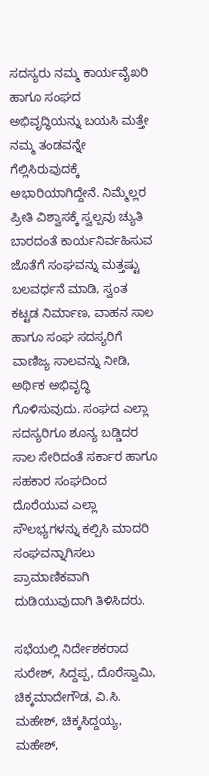ಸದಸ್ಯರು ನಮ್ಮ ಕಾರ್ಯವೈಖರಿ ಹಾಗೂ ಸಂಘದ ಅಭಿವೃದ್ಧಿಯನ್ನು ಬಯಸಿ ಮತ್ತೇ ನಮ್ಮ ತಂಡವನ್ನೇ ಗೆಲ್ಲಿಸಿರುವುದಕ್ಕೆ ಅಭಾರಿಯಾಗಿದ್ದೇನೆ. ನಿಮ್ಮೆಲ್ಲರ ಪ್ರೀತಿ ವಿಶ್ವಾಸಕ್ಕೆ ಸ್ವಲ್ಪವು ಚ್ಯುತಿ ಬಾರದಂತೆ ಕಾರ್ಯನಿರ್ವಹಿಸುವ ಜೊತೆಗೆ ಸಂಘವನ್ನು ಮತ್ತಷ್ಟು ಬಲವರ್ಧನೆ ಮಾಡಿ, ಸ್ವಂತ ಕಟ್ಟಡ ನಿರ್ಮಾಣ, ವಾಹನ ಸಾಲ ಹಾಗೂ ಸಂಘ ಸದಸ್ಯರಿಗೆ ವಾಣಿಜ್ಯ ಸಾಲವನ್ನು ನೀಡಿ, ಅರ್ಥಿಕ ಅಭಿವೃದ್ಧಿ ಗೊಳಿಸುವುದು. ಸಂಘದ ಎಲ್ಲಾ ಸದಸ್ಯರಿಗೂ ಶೂನ್ಯ ಬಡ್ಡಿದರ ಸಾಲ ಸೇರಿದಂತೆ ಸರ್ಕಾರ ಹಾಗೂ ಸಹಕಾರ ಸಂಘದಿಂದ ದೊರೆಯುವ ಎಲ್ಲಾ ಸೌಲಭ್ಯಗಳನ್ನು ಕಲ್ಪಿಸಿ ಮಾದರಿ ಸಂಘವನ್ನಾಗಿಸಲು ಪ್ರಾಮಾಣಿಕವಾಗಿ ದುಡಿಯುವುದಾಗಿ ತಿಳಿಸಿದರು.

ಸಭೆಯಲ್ಲಿ ನಿರ್ದೇಶಕರಾದ ಸುರೇಶ್, ಸಿದ್ದಪ್ಪ, ದೊರೆಸ್ವಾಮಿ, ಚಿಕ್ಕಮಾದೇಗೌಡ, ವಿ.ಸಿ. ಮಹೇಶ್, ಚಿಕ್ಕಸಿದ್ದಯ್ಯ, ಮಹೇಶ್,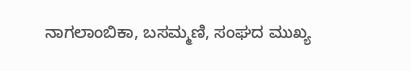ನಾಗಲಾಂಬಿಕಾ, ಬಸಮ್ಮಣಿ, ಸಂಘದ ಮುಖ್ಯ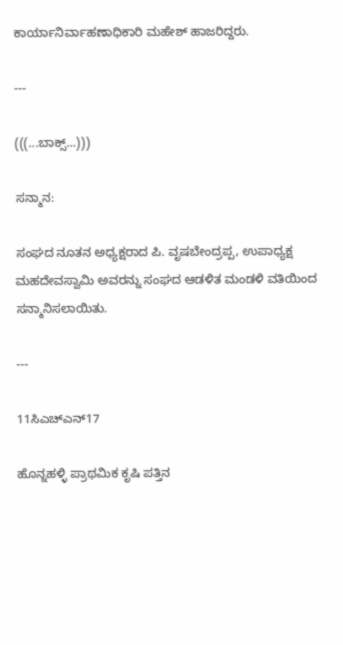ಕಾರ್ಯಾನಿರ್ವಾಹಣಾಧಿಕಾರಿ ಮಹೇಶ್ ಹಾಜರಿದ್ದರು.

---

(((...ಬಾಕ್ಸ್‌...)))

ಸನ್ಮಾನ:

ಸಂಘದ ನೂತನ ಅಧ್ಯಕ್ಷರಾದ ಪಿ. ವೃಷಬೇಂದ್ರಪ್ಪ, ಉಪಾಧ್ಯಕ್ಷ ಮಹದೇವಸ್ವಾಮಿ ಅವರನ್ನು ಸಂಘದ ಆಡಳಿತ ಮಂಡಳಿ ವತಿಯಿಂದ ಸನ್ಮಾನಿಸಲಾಯಿತು.

---

11ಸಿಎಚ್ಎನ್‌17

ಹೊನ್ನಹಳ್ಳಿ ಪ್ರಾಥಮಿಕ ಕೃಷಿ ಪತ್ತಿನ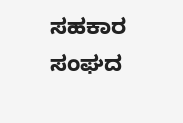ಸಹಕಾರ ಸಂಘದ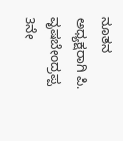ನೂತನ ಅಧ್ಯಕ್ಷರಾಗಿ ಪಿ. ವೃಷಬೇಂದ್ರಪ್ಪ 3ನೇ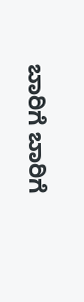ಬಾರಿಗೆ ಬಾರಿಗೆ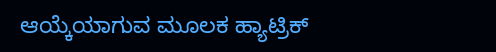ಆಯ್ಕೆಯಾಗುವ ಮೂಲಕ ಹ್ಯಾಟ್ರಿಕ್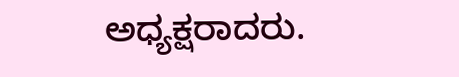ಅಧ್ಯಕ್ಷರಾದರು.